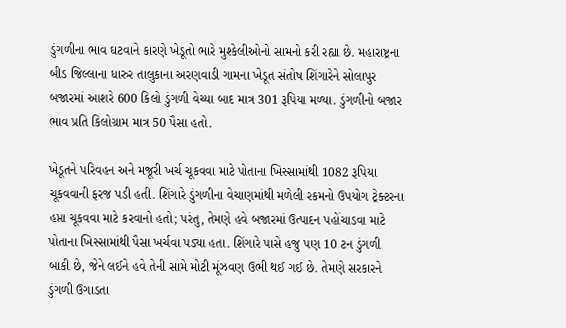ડુંગળીના ભાવ ઘટવાને કારણે ખેડૂતો ભારે મુશ્કેલીઓનો સામનો કરી રહ્યા છે. મહારાષ્ટ્રના બીડ જિલ્લાના ધારુર તાલુકાના અરણવાડી ગામના ખેડૂત સંતોષ શિંગારેને સોલાપુર બજારમાં આશરે 600 કિલો ડુંગળી વેચ્યા બાદ માત્ર 301 રૂપિયા મળ્યા. ડુંગળીનો બજાર ભાવ પ્રતિ કિલોગ્રામ માત્ર 50 પૈસા હતો.

ખેડૂતને પરિવહન અને મજૂરી ખર્ચ ચૂકવવા માટે પોતાના ખિસ્સામાંથી 1082 રૂપિયા ચૂકવવાની ફરજ પડી હતી. શિંગારે ડુંગળીના વેચાણમાંથી મળેલી રકમનો ઉપયોગ ટ્રેક્ટરના હપ્તા ચૂકવવા માટે કરવાનો હતો; પરંતુ, તેમણે હવે બજારમાં ઉત્પાદન પહોંચાડવા માટે પોતાના ખિસ્સામાંથી પૈસા ખર્ચવા પડ્યા હતા. શિંગારે પાસે હજુ પણ 10 ટન ડુંગળી બાકી છે, જેને લઈને હવે તેની સામે મોટી મૂંઝવણ ઉભી થઈ ગઈ છે. તેમણે સરકારને ડુંગળી ઉગાડતા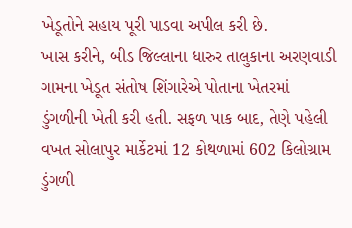ખેડૂતોને સહાય પૂરી પાડવા અપીલ કરી છે.
ખાસ કરીને, બીડ જિલ્લાના ધારુર તાલુકાના અરણવાડી ગામના ખેડૂત સંતોષ શિંગારેએ પોતાના ખેતરમાં ડુંગળીની ખેતી કરી હતી. સફળ પાક બાદ, તેણે પહેલી વખત સોલાપુર માર્કેટમાં 12 કોથળામાં 602 કિલોગ્રામ ડુંગળી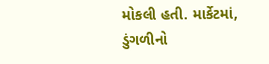મોકલી હતી. માર્કેટમાં, ડુંગળીનો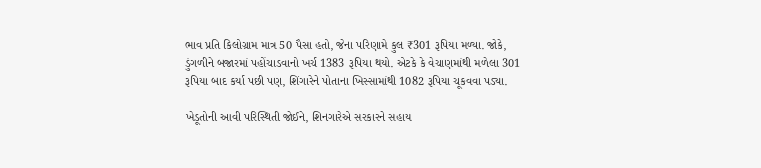ભાવ પ્રતિ કિલોગ્રામ માત્ર 50 પૈસા હતો, જેના પરિણામે કુલ ₹301 રૂપિયા મળ્યા. જોકે, ડુંગળીને બજારમાં પહોંચાડવાનો ખર્ચ 1383 રૂપિયા થયો. એટકે કે વેચાણમાંથી મળેલા 301 રૂપિયા બાદ કર્યા પછી પણ, શિંગારેને પોતાના ખિસ્સામાંથી 1082 રૂપિયા ચૂકવવા પડ્યા.

ખેડૂતોની આવી પરિસ્થિતી જોઈને, શિનગારેએ સરકારને સહાય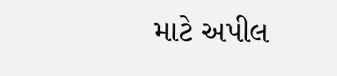માટે અપીલ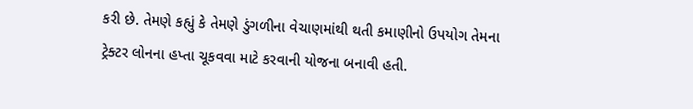કરી છે. તેમણે કહ્યું કે તેમણે ડુંગળીના વેચાણમાંથી થતી કમાણીનો ઉપયોગ તેમના ટ્રેક્ટર લોનના હપ્તા ચૂકવવા માટે કરવાની યોજના બનાવી હતી.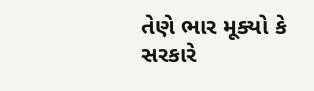તેણે ભાર મૂક્યો કે સરકારે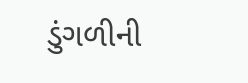ડુંગળીની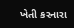ખેતી કરનારા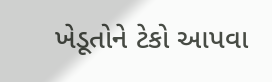ખેડૂતોને ટેકો આપવા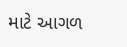માટે આગળ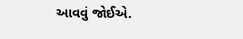આવવું જોઈએ.